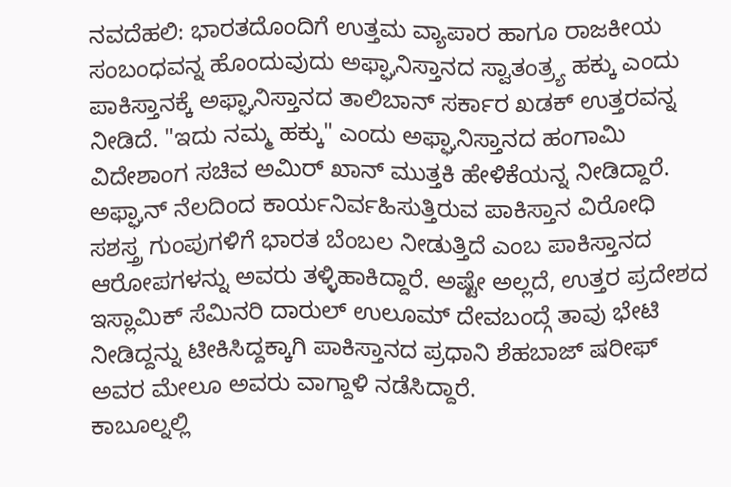ನವದೆಹಲಿ: ಭಾರತದೊಂದಿಗೆ ಉತ್ತಮ ವ್ಯಾಪಾರ ಹಾಗೂ ರಾಜಕೀಯ ಸಂಬಂಧವನ್ನ ಹೊಂದುವುದು ಅಫ್ಘಾನಿಸ್ತಾನದ ಸ್ವಾತಂತ್ರ್ಯ ಹಕ್ಕು ಎಂದು ಪಾಕಿಸ್ತಾನಕ್ಕೆ ಅಫ್ಘಾನಿಸ್ತಾನದ ತಾಲಿಬಾನ್ ಸರ್ಕಾರ ಖಡಕ್ ಉತ್ತರವನ್ನ ನೀಡಿದೆ. "ಇದು ನಮ್ಮ ಹಕ್ಕು" ಎಂದು ಅಫ್ಘಾನಿಸ್ತಾನದ ಹಂಗಾಮಿ ವಿದೇಶಾಂಗ ಸಚಿವ ಅಮಿರ್ ಖಾನ್ ಮುತ್ತಕಿ ಹೇಳಿಕೆಯನ್ನ ನೀಡಿದ್ದಾರೆ.
ಅಫ್ಘಾನ್ ನೆಲದಿಂದ ಕಾರ್ಯನಿರ್ವಹಿಸುತ್ತಿರುವ ಪಾಕಿಸ್ತಾನ ವಿರೋಧಿ ಸಶಸ್ತ್ರ ಗುಂಪುಗಳಿಗೆ ಭಾರತ ಬೆಂಬಲ ನೀಡುತ್ತಿದೆ ಎಂಬ ಪಾಕಿಸ್ತಾನದ ಆರೋಪಗಳನ್ನು ಅವರು ತಳ್ಳಿಹಾಕಿದ್ದಾರೆ. ಅಷ್ಟೇ ಅಲ್ಲದೆ, ಉತ್ತರ ಪ್ರದೇಶದ ಇಸ್ಲಾಮಿಕ್ ಸೆಮಿನರಿ ದಾರುಲ್ ಉಲೂಮ್ ದೇವಬಂದ್ಗೆ ತಾವು ಭೇಟಿ ನೀಡಿದ್ದನ್ನು ಟೀಕಿಸಿದ್ದಕ್ಕಾಗಿ ಪಾಕಿಸ್ತಾನದ ಪ್ರಧಾನಿ ಶೆಹಬಾಜ್ ಷರೀಫ್ ಅವರ ಮೇಲೂ ಅವರು ವಾಗ್ದಾಳಿ ನಡೆಸಿದ್ದಾರೆ.
ಕಾಬೂಲ್ನಲ್ಲಿ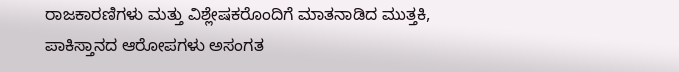ರಾಜಕಾರಣಿಗಳು ಮತ್ತು ವಿಶ್ಲೇಷಕರೊಂದಿಗೆ ಮಾತನಾಡಿದ ಮುತ್ತಕಿ, ಪಾಕಿಸ್ತಾನದ ಆರೋಪಗಳು ಅಸಂಗತ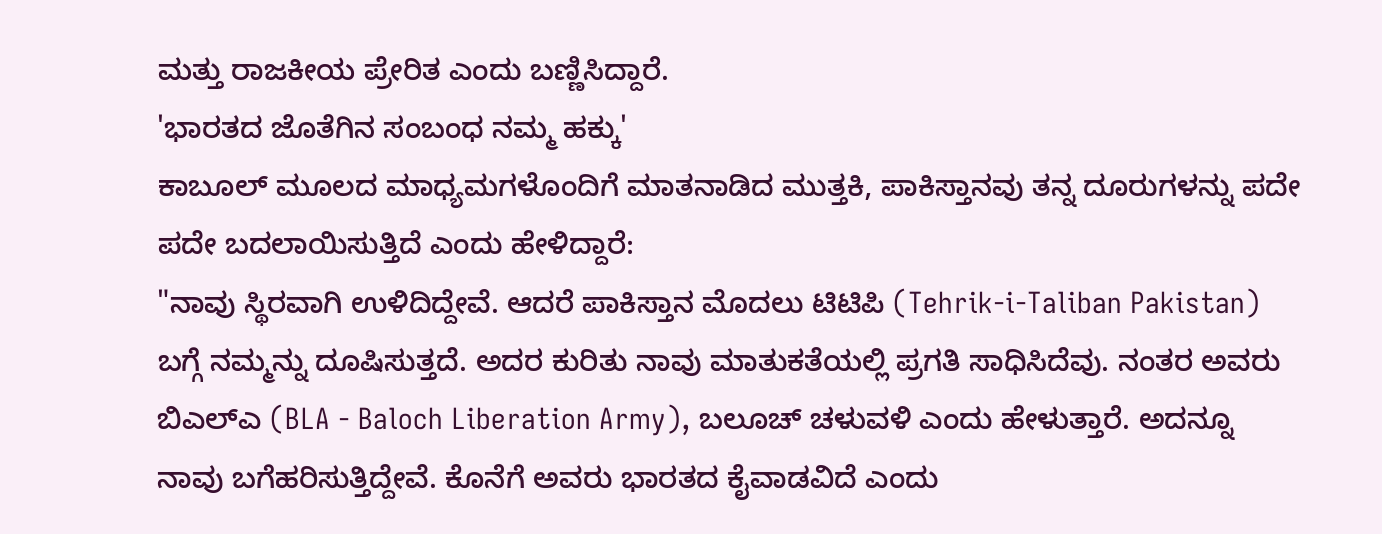ಮತ್ತು ರಾಜಕೀಯ ಪ್ರೇರಿತ ಎಂದು ಬಣ್ಣಿಸಿದ್ದಾರೆ.
'ಭಾರತದ ಜೊತೆಗಿನ ಸಂಬಂಧ ನಮ್ಮ ಹಕ್ಕು'
ಕಾಬೂಲ್ ಮೂಲದ ಮಾಧ್ಯಮಗಳೊಂದಿಗೆ ಮಾತನಾಡಿದ ಮುತ್ತಕಿ, ಪಾಕಿಸ್ತಾನವು ತನ್ನ ದೂರುಗಳನ್ನು ಪದೇ ಪದೇ ಬದಲಾಯಿಸುತ್ತಿದೆ ಎಂದು ಹೇಳಿದ್ದಾರೆ:
"ನಾವು ಸ್ಥಿರವಾಗಿ ಉಳಿದಿದ್ದೇವೆ. ಆದರೆ ಪಾಕಿಸ್ತಾನ ಮೊದಲು ಟಿಟಿಪಿ (Tehrik-i-Taliban Pakistan) ಬಗ್ಗೆ ನಮ್ಮನ್ನು ದೂಷಿಸುತ್ತದೆ. ಅದರ ಕುರಿತು ನಾವು ಮಾತುಕತೆಯಲ್ಲಿ ಪ್ರಗತಿ ಸಾಧಿಸಿದೆವು. ನಂತರ ಅವರು ಬಿಎಲ್ಎ (BLA - Baloch Liberation Army), ಬಲೂಚ್ ಚಳುವಳಿ ಎಂದು ಹೇಳುತ್ತಾರೆ. ಅದನ್ನೂ ನಾವು ಬಗೆಹರಿಸುತ್ತಿದ್ದೇವೆ. ಕೊನೆಗೆ ಅವರು ಭಾರತದ ಕೈವಾಡವಿದೆ ಎಂದು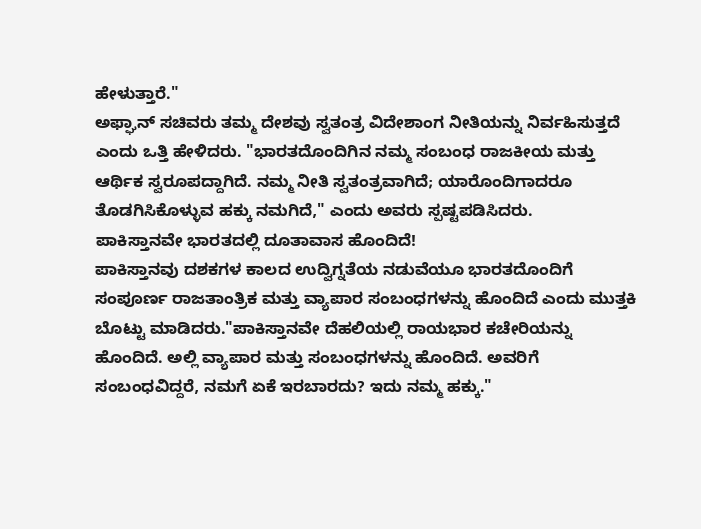ಹೇಳುತ್ತಾರೆ."
ಅಫ್ಘಾನ್ ಸಚಿವರು ತಮ್ಮ ದೇಶವು ಸ್ವತಂತ್ರ ವಿದೇಶಾಂಗ ನೀತಿಯನ್ನು ನಿರ್ವಹಿಸುತ್ತದೆ ಎಂದು ಒತ್ತಿ ಹೇಳಿದರು. "ಭಾರತದೊಂದಿಗಿನ ನಮ್ಮ ಸಂಬಂಧ ರಾಜಕೀಯ ಮತ್ತು ಆರ್ಥಿಕ ಸ್ವರೂಪದ್ದಾಗಿದೆ. ನಮ್ಮ ನೀತಿ ಸ್ವತಂತ್ರವಾಗಿದೆ; ಯಾರೊಂದಿಗಾದರೂ ತೊಡಗಿಸಿಕೊಳ್ಳುವ ಹಕ್ಕು ನಮಗಿದೆ," ಎಂದು ಅವರು ಸ್ಪಷ್ಟಪಡಿಸಿದರು.
ಪಾಕಿಸ್ತಾನವೇ ಭಾರತದಲ್ಲಿ ದೂತಾವಾಸ ಹೊಂದಿದೆ!
ಪಾಕಿಸ್ತಾನವು ದಶಕಗಳ ಕಾಲದ ಉದ್ವಿಗ್ನತೆಯ ನಡುವೆಯೂ ಭಾರತದೊಂದಿಗೆ ಸಂಪೂರ್ಣ ರಾಜತಾಂತ್ರಿಕ ಮತ್ತು ವ್ಯಾಪಾರ ಸಂಬಂಧಗಳನ್ನು ಹೊಂದಿದೆ ಎಂದು ಮುತ್ತಕಿ ಬೊಟ್ಟು ಮಾಡಿದರು."ಪಾಕಿಸ್ತಾನವೇ ದೆಹಲಿಯಲ್ಲಿ ರಾಯಭಾರ ಕಚೇರಿಯನ್ನು ಹೊಂದಿದೆ. ಅಲ್ಲಿ ವ್ಯಾಪಾರ ಮತ್ತು ಸಂಬಂಧಗಳನ್ನು ಹೊಂದಿದೆ. ಅವರಿಗೆ ಸಂಬಂಧವಿದ್ದರೆ, ನಮಗೆ ಏಕೆ ಇರಬಾರದು? ಇದು ನಮ್ಮ ಹಕ್ಕು."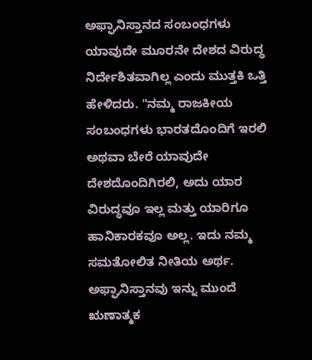ಅಫ್ಘಾನಿಸ್ತಾನದ ಸಂಬಂಧಗಳು ಯಾವುದೇ ಮೂರನೇ ದೇಶದ ವಿರುದ್ಧ ನಿರ್ದೇಶಿತವಾಗಿಲ್ಲ ಎಂದು ಮುತ್ತಕಿ ಒತ್ತಿ ಹೇಳಿದರು. "ನಮ್ಮ ರಾಜಕೀಯ ಸಂಬಂಧಗಳು ಭಾರತದೊಂದಿಗೆ ಇರಲಿ ಅಥವಾ ಬೇರೆ ಯಾವುದೇ ದೇಶದೊಂದಿಗಿರಲಿ, ಅದು ಯಾರ ವಿರುದ್ಧವೂ ಇಲ್ಲ ಮತ್ತು ಯಾರಿಗೂ ಹಾನಿಕಾರಕವೂ ಅಲ್ಲ. ಇದು ನಮ್ಮ ಸಮತೋಲಿತ ನೀತಿಯ ಅರ್ಥ. ಅಫ್ಘಾನಿಸ್ತಾನವು ಇನ್ನು ಮುಂದೆ ಋಣಾತ್ಮಕ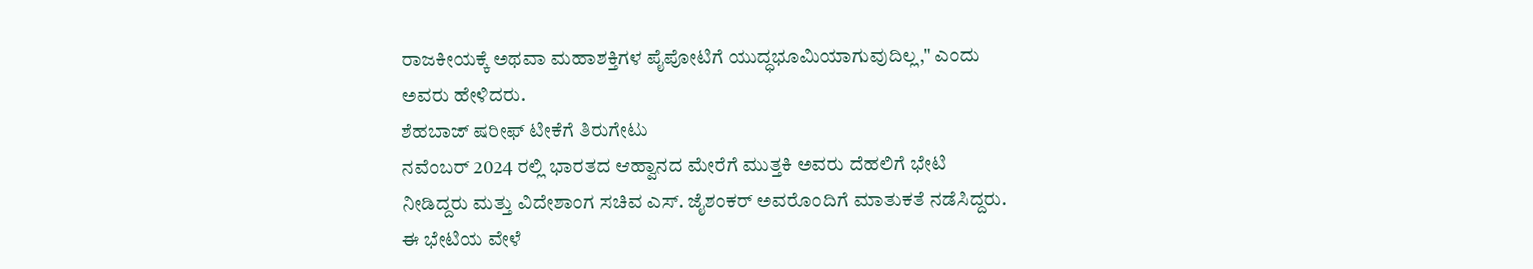ರಾಜಕೀಯಕ್ಕೆ ಅಥವಾ ಮಹಾಶಕ್ತಿಗಳ ಪೈಪೋಟಿಗೆ ಯುದ್ಧಭೂಮಿಯಾಗುವುದಿಲ್ಲ," ಎಂದು ಅವರು ಹೇಳಿದರು.
ಶೆಹಬಾಜ್ ಷರೀಫ್ ಟೀಕೆಗೆ ತಿರುಗೇಟು
ನವೆಂಬರ್ 2024 ರಲ್ಲಿ ಭಾರತದ ಆಹ್ವಾನದ ಮೇರೆಗೆ ಮುತ್ತಕಿ ಅವರು ದೆಹಲಿಗೆ ಭೇಟಿ ನೀಡಿದ್ದರು ಮತ್ತು ವಿದೇಶಾಂಗ ಸಚಿವ ಎಸ್. ಜೈಶಂಕರ್ ಅವರೊಂದಿಗೆ ಮಾತುಕತೆ ನಡೆಸಿದ್ದರು. ಈ ಭೇಟಿಯ ವೇಳೆ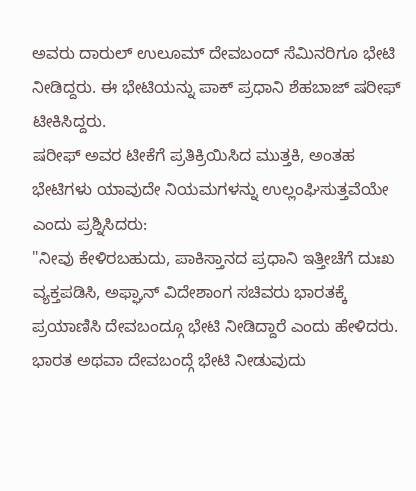ಅವರು ದಾರುಲ್ ಉಲೂಮ್ ದೇವಬಂದ್ ಸೆಮಿನರಿಗೂ ಭೇಟಿ ನೀಡಿದ್ದರು. ಈ ಭೇಟಿಯನ್ನು ಪಾಕ್ ಪ್ರಧಾನಿ ಶೆಹಬಾಜ್ ಷರೀಫ್ ಟೀಕಿಸಿದ್ದರು.
ಷರೀಫ್ ಅವರ ಟೀಕೆಗೆ ಪ್ರತಿಕ್ರಿಯಿಸಿದ ಮುತ್ತಕಿ, ಅಂತಹ ಭೇಟಿಗಳು ಯಾವುದೇ ನಿಯಮಗಳನ್ನು ಉಲ್ಲಂಘಿಸುತ್ತವೆಯೇ ಎಂದು ಪ್ರಶ್ನಿಸಿದರು:
"ನೀವು ಕೇಳಿರಬಹುದು, ಪಾಕಿಸ್ತಾನದ ಪ್ರಧಾನಿ ಇತ್ತೀಚೆಗೆ ದುಃಖ ವ್ಯಕ್ತಪಡಿಸಿ, ಅಫ್ಘಾನ್ ವಿದೇಶಾಂಗ ಸಚಿವರು ಭಾರತಕ್ಕೆ ಪ್ರಯಾಣಿಸಿ ದೇವಬಂದ್ಗೂ ಭೇಟಿ ನೀಡಿದ್ದಾರೆ ಎಂದು ಹೇಳಿದರು. ಭಾರತ ಅಥವಾ ದೇವಬಂದ್ಗೆ ಭೇಟಿ ನೀಡುವುದು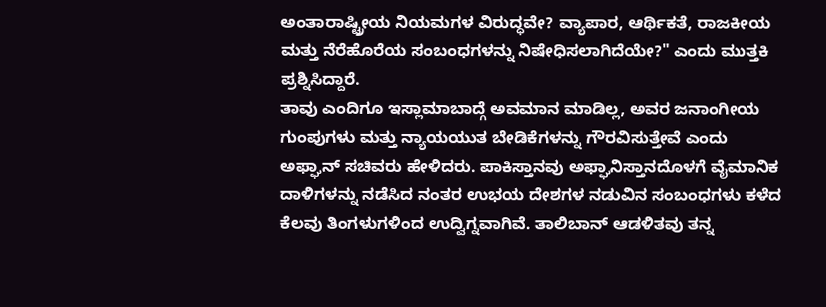ಅಂತಾರಾಷ್ಟ್ರೀಯ ನಿಯಮಗಳ ವಿರುದ್ಧವೇ? ವ್ಯಾಪಾರ, ಆರ್ಥಿಕತೆ, ರಾಜಕೀಯ ಮತ್ತು ನೆರೆಹೊರೆಯ ಸಂಬಂಧಗಳನ್ನು ನಿಷೇಧಿಸಲಾಗಿದೆಯೇ?" ಎಂದು ಮುತ್ತಕಿ ಪ್ರಶ್ನಿಸಿದ್ದಾರೆ.
ತಾವು ಎಂದಿಗೂ ಇಸ್ಲಾಮಾಬಾದ್ಗೆ ಅವಮಾನ ಮಾಡಿಲ್ಲ, ಅವರ ಜನಾಂಗೀಯ ಗುಂಪುಗಳು ಮತ್ತು ನ್ಯಾಯಯುತ ಬೇಡಿಕೆಗಳನ್ನು ಗೌರವಿಸುತ್ತೇವೆ ಎಂದು ಅಫ್ಘಾನ್ ಸಚಿವರು ಹೇಳಿದರು. ಪಾಕಿಸ್ತಾನವು ಅಫ್ಘಾನಿಸ್ತಾನದೊಳಗೆ ವೈಮಾನಿಕ ದಾಳಿಗಳನ್ನು ನಡೆಸಿದ ನಂತರ ಉಭಯ ದೇಶಗಳ ನಡುವಿನ ಸಂಬಂಧಗಳು ಕಳೆದ ಕೆಲವು ತಿಂಗಳುಗಳಿಂದ ಉದ್ವಿಗ್ನವಾಗಿವೆ. ತಾಲಿಬಾನ್ ಆಡಳಿತವು ತನ್ನ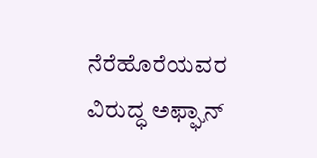ನೆರೆಹೊರೆಯವರ ವಿರುದ್ಧ ಅಫ್ಘಾನ್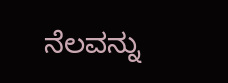ನೆಲವನ್ನು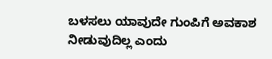ಬಳಸಲು ಯಾವುದೇ ಗುಂಪಿಗೆ ಅವಕಾಶ ನೀಡುವುದಿಲ್ಲ ಎಂದು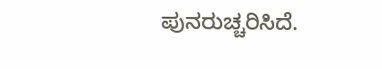ಪುನರುಚ್ಚರಿಸಿದೆ.